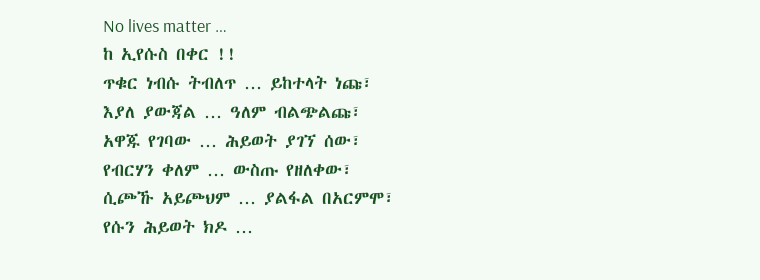No lives matter …
ከ ኢየሱስ በቀር !!
ጥቁር ነብሱ ትብለጥ … ይከተላት ነጩ፣
እያለ ያውጃል … ዓለም ብልጭልጩ፣
አዋጁ የገባው … ሕይወት ያገኘ ሰው፣
የብርሃን ቀለም … ውስጡ የዘለቀው፣
ሲጮኹ አይጮህም … ያልፋል በአርምሞ፣
የሱን ሕይወት ክዶ …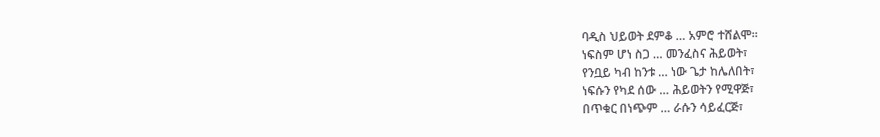ባዲስ ህይወት ደምቆ … አምሮ ተሸልሞ።
ነፍስም ሆነ ስጋ … መንፈስና ሕይወት፣
የንቧይ ካብ ከንቱ … ነው ጌታ ከሌለበት፣
ነፍሱን የካደ ሰው … ሕይወትን የሚዋጅ፣
በጥቁር በነጭም … ራሱን ሳይፈርጅ፣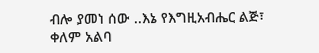ብሎ ያመነ ሰው ..እኔ የእግዚአብሔር ልጅ፣
ቀለም አልባ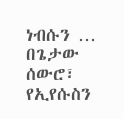ነብሱን … በጌታው ሰውሮ፣
የኢየሱስን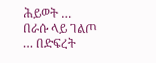ሕይወት … በራሱ ላይ ገልጦ … በድፍረት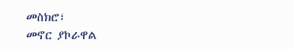መስክሮ፣
መኖር ያኮራዋል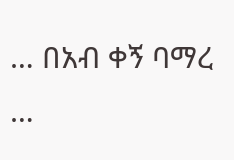… በአብ ቀኝ ባማረ …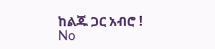ከልጁ ጋር አብሮ !
No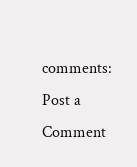comments:
Post a Comment